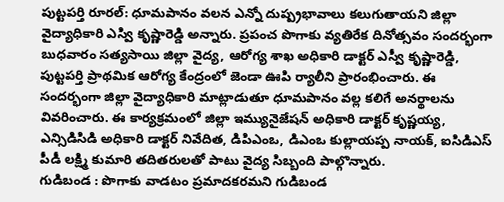పుట్టపర్తి రూరల్: ధూమపానం వలన ఎన్నో దుష్ప్రభావాలు కలుగుతాయని జిల్లా వైద్యాధికారి ఎస్వి కృష్ణారెడ్డి అన్నారు. ప్రపంచ పొగాకు వ్యతిరేక దినోత్సవం సందర్భంగా బుధవారం సత్యసాయి జిల్లా వైద్య, ఆరోగ్య శాఖ అధికారి డాక్టర్ ఎస్వీ కృష్ణారెడ్డి, పుట్టపర్తి ప్రాథమిక ఆరోగ్య కేంద్రంలో జెండా ఊపి ర్యాలీని ప్రారంభించారు. ఈ సందర్భంగా జిల్లా వైద్యాధికారి మాట్లాడుతూ ధూమపానం వల్ల కలిగే అనర్థాలను వివరించారు. ఈ కార్యక్రమంలో జిల్లా ఇమ్యునైజేషన్ అధికారి డాక్టర్ కృష్ణయ్య, ఎన్సిడిసిడి అధికారి డాక్టర్ నివేదిత, డిపిఎంఒ, డిఎంఒ కుల్లాయప్ప నాయక్, ఐసిడిఎస్ పీడీ లక్ష్మి కుమారి తదితరులతో పాటు వైద్య సిబ్బంది పాల్గొన్నారు.
గుడిబండ : పొగాకు వాడటం ప్రమాదకరమని గుడిబండ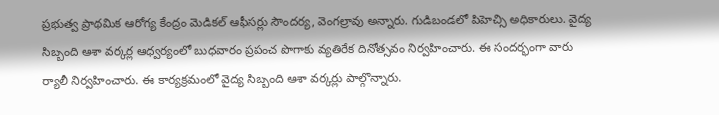ప్రభుత్వ ప్రాథమిక ఆరోగ్య కేంద్రం మెడికల్ ఆఫీసర్లు సౌందర్య, వెంగల్రావు అన్నారు. గుడిబండలో పిహెచ్సి అధికారులు. వైద్య సిబ్బంది ఆశా వర్కర్ల ఆధ్వర్యంలో బుధవారం ప్రపంచ పొగాకు వ్యతిరేక దినోత్సవం నిర్వహించారు. ఈ సందర్భంగా వారు ర్యాలీ నిర్వహించారు. ఈ కార్యక్రమంలో వైద్య సిబ్బంది ఆశా వర్కర్లు పాల్గొన్నారు.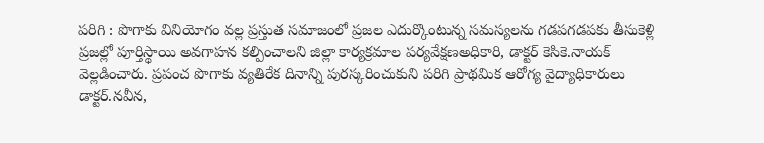పరిగి : పొగాకు వినియోగం వల్ల ప్రస్తుత సమాజంలో ప్రజల ఎదుర్కొంటున్న సమస్యలను గడపగడపకు తీసుకెళ్లి ప్రజల్లో పూర్తిస్థాయి అవగాహన కల్పించాలని జిల్లా కార్యక్రమాల పర్యవేక్షణఅధికారి, డాక్టర్ కెసికె.నాయక్ వెల్లడించారు. ప్రపంచ పొగాకు వ్యతిరేక దినాన్ని పురస్కరించుకుని పరిగి ప్రాథమిక ఆరోగ్య వైద్యాధికారులు డాక్టర్.నవీన,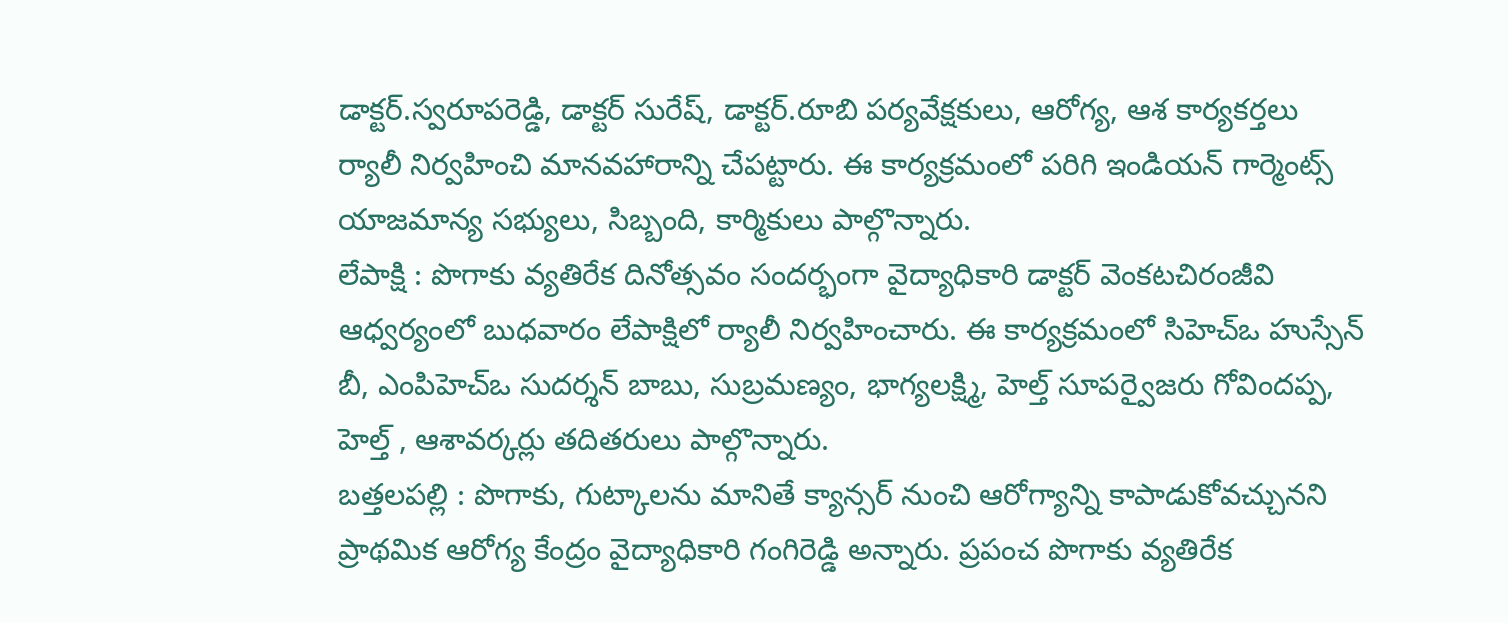డాక్టర్.స్వరూపరెడ్డి, డాక్టర్ సురేష్, డాక్టర్.రూబి పర్యవేక్షకులు, ఆరోగ్య, ఆశ కార్యకర్తలు ర్యాలీ నిర్వహించి మానవహారాన్ని చేపట్టారు. ఈ కార్యక్రమంలో పరిగి ఇండియన్ గార్మెంట్స్ యాజమాన్య సభ్యులు, సిబ్బంది, కార్మికులు పాల్గొన్నారు.
లేపాక్షి : పొగాకు వ్యతిరేక దినోత్సవం సందర్భంగా వైద్యాధికారి డాక్టర్ వెంకటచిరంజీవి ఆధ్వర్యంలో బుధవారం లేపాక్షిలో ర్యాలీ నిర్వహించారు. ఈ కార్యక్రమంలో సిహెచ్ఒ హుస్సేన్ బీ, ఎంపిహెచ్ఒ సుదర్శన్ బాబు, సుబ్రమణ్యం, భాగ్యలక్ష్మి, హెల్త్ సూపర్వైజరు గోవిందప్ప, హెల్త్ , ఆశావర్కర్లు తదితరులు పాల్గొన్నారు.
బత్తలపల్లి : పొగాకు, గుట్కాలను మానితే క్యాన్సర్ నుంచి ఆరోగ్యాన్ని కాపాడుకోవచ్చునని ప్రాథమిక ఆరోగ్య కేంద్రం వైద్యాధికారి గంగిరెడ్డి అన్నారు. ప్రపంచ పొగాకు వ్యతిరేక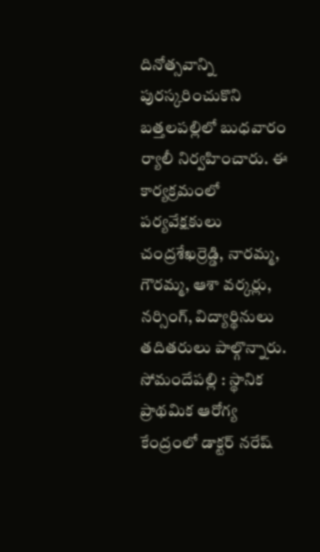దినోత్సవాన్ని పురస్కరించుకొని బత్తలపల్లిలో బుధవారం ర్యాలీ నిర్వహించారు. ఈ కార్యక్రమంలో పర్యవేక్షకులు చంద్రశేఖర్రెడ్డి, నారమ్మ, గౌరమ్మ, ఆశా వర్కర్లు, నర్సింగ్, విద్యార్థినులు తదితరులు పాల్గొన్నారు.
సోమందేపల్లి : స్థానిక ప్రాథమిక ఆరోగ్య కేంద్రంలో డాక్టర్ నరేష్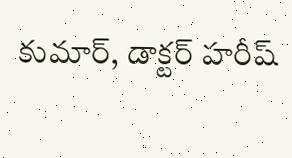కుమార్, డాక్టర్ హరీష్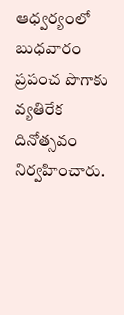ఆధ్వర్యంలో బుధవారం ప్రపంచ పొగాకు వ్యతిరేక దినోత్సవం నిర్వహించారు.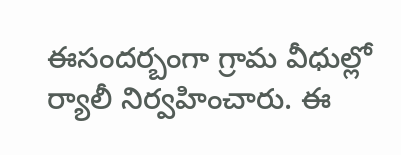ఈసందర్బంగా గ్రామ వీధుల్లో ర్యాలీ నిర్వహించారు. ఈ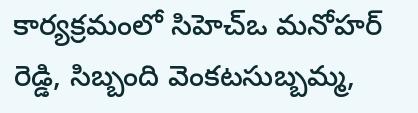కార్యక్రమంలో సిహెచ్ఒ మనోహర్ రెడ్డి, సిబ్బంది వెంకటసుబ్బమ్మ,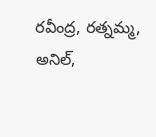రవీంద్ర, రత్నమ్మ, అనిల్,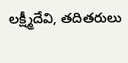లక్ష్మీదేవి, తదితరులు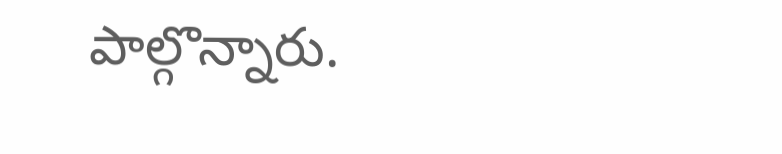పాల్గొన్నారు.